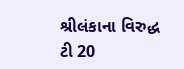શ્રીલંકાના વિરુદ્ધ ટી 20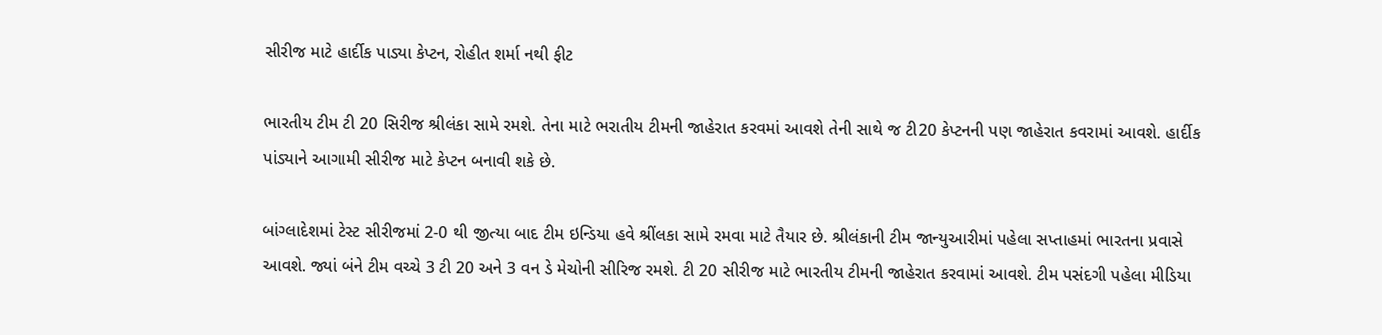સીરીજ માટે હાર્દીક પાડ્યા કેપ્ટન, રોહીત શર્મા નથી ફીટ

ભારતીય ટીમ ટી 20 સિરીજ શ્રીલંકા સામે રમશે. તેના માટે ભરાતીય ટીમની જાહેરાત કરવમાં આવશે તેની સાથે જ ટી20 કેપ્ટનની પણ જાહેરાત કવરામાં આવશે. હાર્દીક પાંડ્યાને આગામી સીરીજ માટે કેપ્ટન બનાવી શકે છે.

બાંગ્લાદેશમાં ટેસ્ટ સીરીજમાં 2-0 થી જીત્યા બાદ ટીમ ઇન્ડિયા હવે શ્રીંલકા સામે રમવા માટે તૈયાર છે. શ્રીલંકાની ટીમ જાન્યુઆરીમાં પહેલા સપ્તાહમાં ભારતના પ્રવાસે આવશે. જ્યાં બંને ટીમ વચ્ચે 3 ટી 20 અને 3 વન ડે મેચોની સીરિજ રમશે. ટી 20 સીરીજ માટે ભારતીય ટીમની જાહેરાત કરવામાં આવશે. ટીમ પસંદગી પહેલા મીડિયા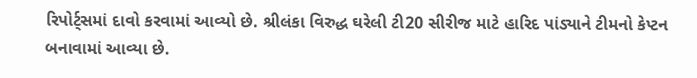રિપોર્ટ્સમાં દાવો કરવામાં આવ્યો છે. શ્રીલંકા વિરુદ્ધ ઘરેલી ટી20 સીરીજ માટે હારિદ પાંડ્યાને ટીમનો કેપ્ટન બનાવામાં આવ્યા છે.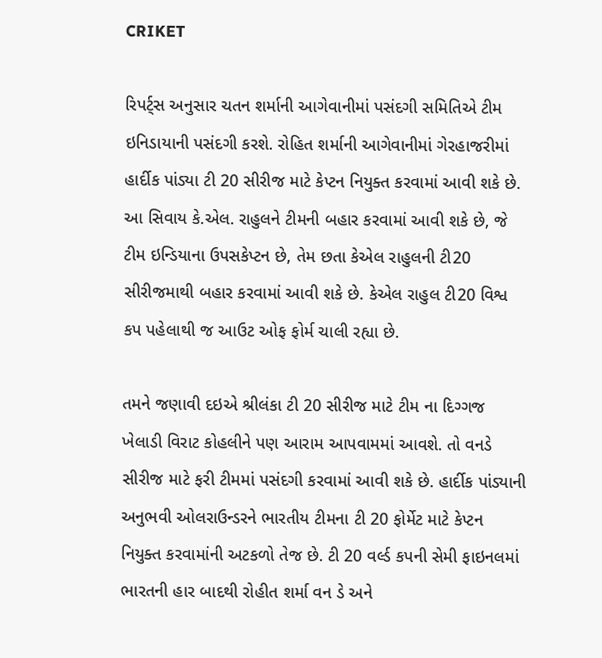CRIKET

રિપર્ટ્સ અનુસાર ચતન શર્માની આગેવાનીમાં પસંદગી સમિતિએ ટીમ ઇનિડાયાની પસંદગી કરશે. રોહિત શર્માની આગેવાનીમાં ગેરહાજરીમાં હાર્દીક પાંડ્યા ટી 20 સીરીજ માટે કેપ્ટન નિયુક્ત કરવામાં આવી શકે છે. આ સિવાય કે.એલ. રાહુલને ટીમની બહાર કરવામાં આવી શકે છે, જે ટીમ ઇન્ડિયાના ઉપસકેપ્ટન છે, તેમ છતા કેએલ રાહુલની ટી20 સીરીજમાથી બહાર કરવામાં આવી શકે છે. કેએલ રાહુલ ટી20 વિશ્વ કપ પહેલાથી જ આઉટ ઓફ ફોર્મ ચાલી રહ્યા છે.

તમને જણાવી દઇએ શ્રીલંકા ટી 20 સીરીજ માટે ટીમ ના દિગ્ગજ ખેલાડી વિરાટ કોહલીને પણ આરામ આપવામમાં આવશે. તો વનડે સીરીજ માટે ફરી ટીમમાં પસંદગી કરવામાં આવી શકે છે. હાર્દીક પાંડ્યાની અનુભવી ઓલરાઉન્ડરને ભારતીય ટીમના ટી 20 ફોર્મેટ માટે કેપ્ટન નિયુક્ત કરવામાંની અટકળો તેજ છે. ટી 20 વર્લ્ડ કપની સેમી ફાઇનલમાં ભારતની હાર બાદથી રોહીત શર્મા વન ડે અને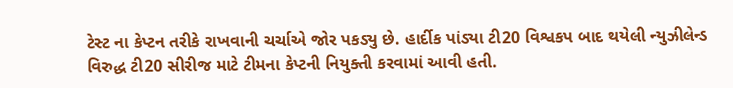ટેસ્ટ ના કેપ્ટન તરીકે રાખવાની ચર્ચાએ જોર પકડ્યુ છે. હાર્દીક પાંડ્યા ટી20 વિશ્વકપ બાદ થયેલી ન્યુઝીલેન્ડ વિરુદ્ધ ટી20 સીરીજ માટે ટીમના કેપ્ટની નિયુક્તી કરવામાં આવી હતી.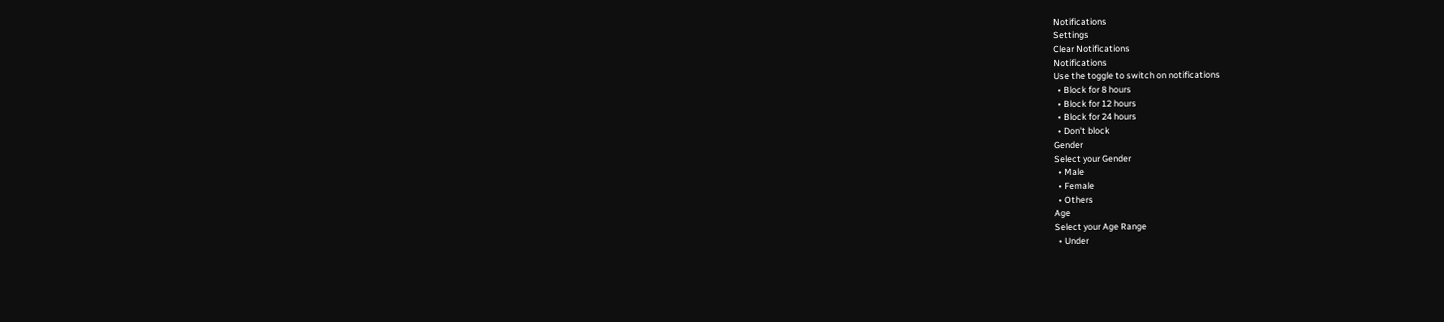Notifications
Settings
Clear Notifications
Notifications
Use the toggle to switch on notifications
  • Block for 8 hours
  • Block for 12 hours
  • Block for 24 hours
  • Don't block
Gender
Select your Gender
  • Male
  • Female
  • Others
Age
Select your Age Range
  • Under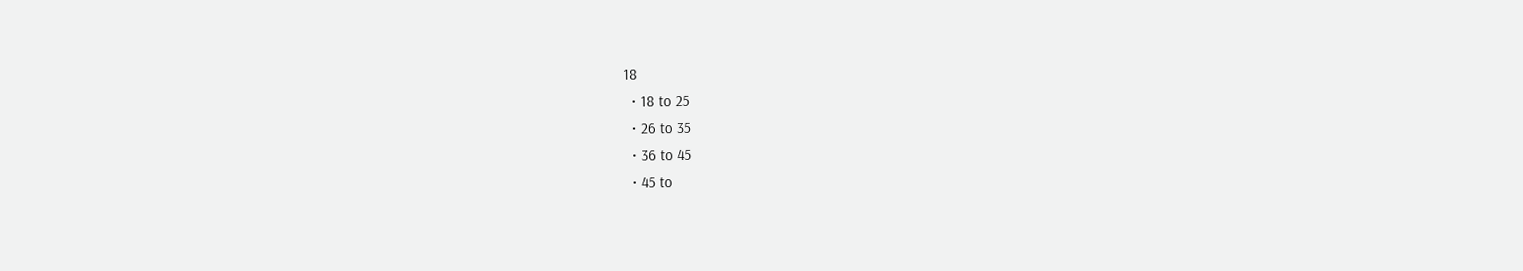18
  • 18 to 25
  • 26 to 35
  • 36 to 45
  • 45 to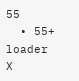55
  • 55+
loader
X